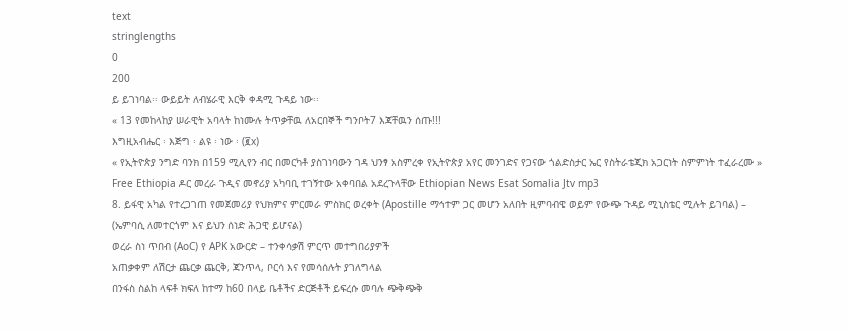text
stringlengths
0
200
ይ ይገነባል፡፡ ውይይት ለብሄራዊ እርቅ ቀዳሚ ጉዳይ ነው፡፡
« 13 የመከላከያ ሠራዊት አባላት ከነሙሉ ትጥቃቸዉ ለአርበኞች ግንቦት7 እጃቸዉን ሰጡ!!!
እግዚአብሔር ፡ እጅግ ፡ ልዩ ፡ ነው ፡ (፪x)
« የኢትዮጵያ ንግድ ባንክ በ159 ሚሊየን ብር በመርካቶ ያስገነባውን ገዳ ህንፃ አስምረቀ የኢትዮጵያ አየር መንገድና የጋናው ጎልድስታር ኤር የስትራቴጂክ አጋርነት ስምምነት ተፈራረሙ »
Free Ethiopia ዶር መረራ ጉዲና መኖሪያ አካባቢ ተገኝተው አቀባበል አደረጉላቸው Ethiopian News Esat Somalia Jtv mp3
8. ይፋዊ አካል የተረጋገጠ የመጀመሪያ የህክምና ምርመራ ምስክር ወረቀት (Apostille ማኅተም ጋር መሆን አለበት ዚምባብዌ ወይም የውጭ ጉዳይ ሚኒስቴር ሚሉት ይገባል) – (ኤምባሲ ለመተርጎም እና ይህን ሰነድ ሕጋዊ ይሆናል)
ወረራ ስነ ጥበብ (AoC) የ APK አውርድ – ተንቀሳቃሽ ምርጥ መተግበሪያዎች
አጠቃቀም ለሽርታ ጨርቃ ጨርቅ, ጃንጥላ, ቦርሳ እና የመሳሰሉት ያገለግላል
በንፋስ ስልከ ላፍቶ ክፍለ ከተማ ከ60 በላይ ቤቶችና ድርጅቶች ይፍረሱ መባሉ ጭቅጭቅ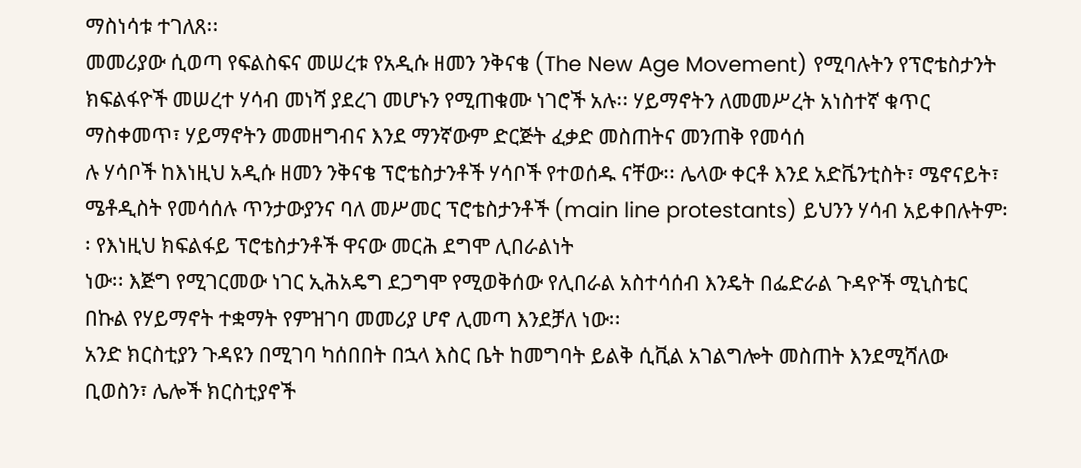ማስነሳቱ ተገለጸ፡፡
መመሪያው ሲወጣ የፍልስፍና መሠረቱ የአዲሱ ዘመን ንቅናቄ (The New Age Movement) የሚባሉትን የፕሮቴስታንት ክፍልፋዮች መሠረተ ሃሳብ መነሻ ያደረገ መሆኑን የሚጠቁሙ ነገሮች አሉ፡፡ ሃይማኖትን ለመመሥረት አነስተኛ ቁጥር ማስቀመጥ፣ ሃይማኖትን መመዘግብና እንደ ማንኛውም ድርጅት ፈቃድ መስጠትና መንጠቅ የመሳሰ
ሉ ሃሳቦች ከእነዚህ አዲሱ ዘመን ንቅናቄ ፕሮቴስታንቶች ሃሳቦች የተወሰዱ ናቸው፡፡ ሌላው ቀርቶ እንደ አድቬንቲስት፣ ሜኖናይት፣ ሜቶዲስት የመሳሰሉ ጥንታውያንና ባለ መሥመር ፕሮቴስታንቶች (main line protestants) ይህንን ሃሳብ አይቀበሉትም፡፡ የእነዚህ ክፍልፋይ ፕሮቴስታንቶች ዋናው መርሕ ደግሞ ሊበራልነት
ነው፡፡ እጅግ የሚገርመው ነገር ኢሕአዴግ ደጋግሞ የሚወቅሰው የሊበራል አስተሳሰብ እንዴት በፌድራል ጉዳዮች ሚኒስቴር በኩል የሃይማኖት ተቋማት የምዝገባ መመሪያ ሆኖ ሊመጣ እንደቻለ ነው፡፡
አንድ ክርስቲያን ጉዳዩን በሚገባ ካሰበበት በኋላ እስር ቤት ከመግባት ይልቅ ሲቪል አገልግሎት መስጠት እንደሚሻለው ቢወስን፣ ሌሎች ክርስቲያኖች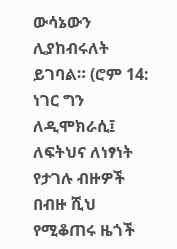ውሳኔውን ሊያከብሩለት ይገባል። (ሮም 14:
ነገር ግን ለዲሞክራሲ፤ ለፍትህና ለነፃነት የታገሉ ብዙዎች በብዙ ሺህ የሚቆጠሩ ዜጎች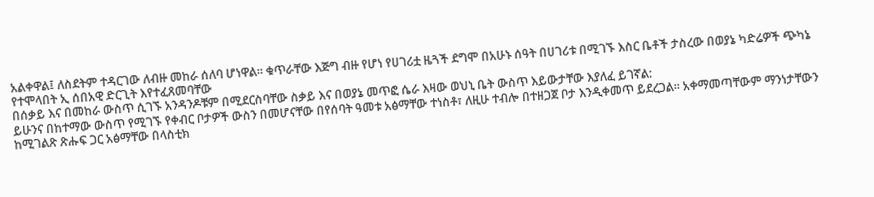አልቀዋል፤ ለስደትም ተዳርገው ለብዙ መከራ ሰለባ ሆነዋል፡፡ ቁጥራቸው እጅግ ብዙ የሆነ የሀገሪቷ ዜጓች ደግሞ በአሁኑ ሰዓት በሀገሪቱ በሚገኙ እስር ቤቶች ታስረው በወያኔ ካድሬዎች ጭካኔ የተሞላበት ኢ ሰበአዊ ድርጊት እየተፈጸመባቸው
በሰቃይ እና በመከራ ውስጥ ሲገኙ አንዳንዶቹም በሚደርስባቸው ስቃይ እና በወያኔ መጥፎ ሴራ እዛው ወህኒ ቤት ውስጥ እይውታቸው እያለፈ ይገኛል:
ይሁንና በከተማው ውስጥ የሚገኙ የቀብር ቦታዎች ውስን በመሆናቸው በየሰባት ዓመቱ አፅማቸው ተነስቶ፣ ለዚሁ ተብሎ በተዘጋጀ ቦታ እንዲቀመጥ ይደረጋል፡፡ አቀማመጣቸውም ማንነታቸውን ከሚገልጽ ጽሑፍ ጋር አፅማቸው በላስቲክ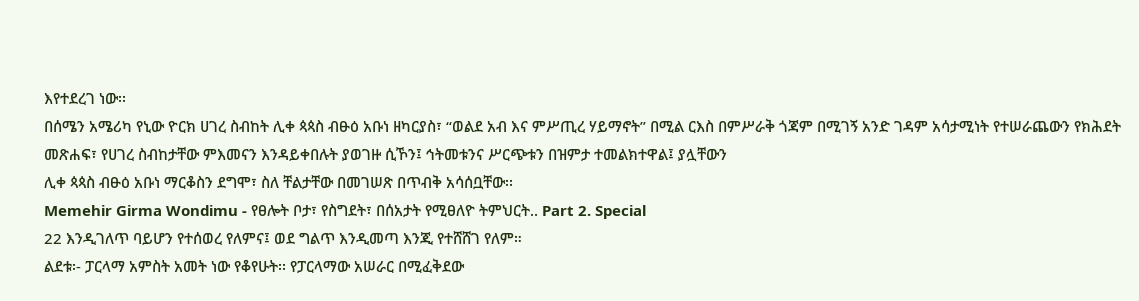እየተደረገ ነው፡፡
በሰሜን አሜሪካ የኒው ዮርክ ሀገረ ስብከት ሊቀ ጳጳስ ብፁዕ አቡነ ዘካርያስ፣ “ወልደ አብ እና ምሥጢረ ሃይማኖት” በሚል ርእስ በምሥራቅ ጎጃም በሚገኝ አንድ ገዳም አሳታሚነት የተሠራጨውን የክሕደት መጽሐፍ፣ የሀገረ ስብከታቸው ምእመናን እንዳይቀበሉት ያወገዙ ሲኾን፤ ኅትመቱንና ሥርጭቱን በዝምታ ተመልክተዋል፤ ያሏቸውን
ሊቀ ጳጳስ ብፁዕ አቡነ ማርቆስን ደግሞ፣ ስለ ቸልታቸው በመገሠጽ በጥብቅ አሳሰቧቸው፡፡
Memehir Girma Wondimu - የፀሎት ቦታ፣ የስግደት፣ በሰአታት የሚፀለዮ ትምህርት.. Part 2. Special
22 እንዲገለጥ ባይሆን የተሰወረ የለምና፤ ወደ ግልጥ እንዲመጣ እንጂ የተሸሸገ የለም።
ልደቱ፡- ፓርላማ አምስት አመት ነው የቆየሁት፡፡ የፓርላማው አሠራር በሚፈቅደው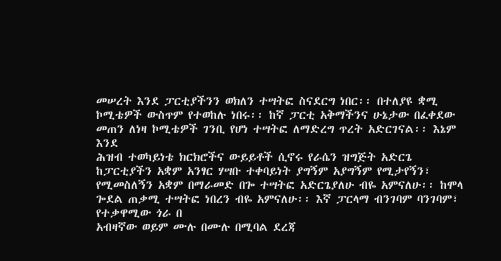መሠረት እንደ ፓርቲያችንን ወክለን ተሣትፎ ስናደርግ ነበር፡፡ በተለያዩ ቋሚ ኮሚቴዎች ውስጥም የተወከሉ ነበሩ፡፡ ከኛ ፓርቲ አቅማችንና ሁኔታው በፈቀደው መጠን ለነዛ ኮሚቴዎች ገንቢ የሆነ ተሣትፎ ለማድረግ ጥረት አድርገናል፡፡ እኔም እንደ
ሕዝብ ተወካይነቴ ክርክሮችና ውይይቶች ሲኖሩ የራሴን ዝግጅት አድርጌ ከፓርቲያችን አቋም አንፃር ሃሣቡ ተቀባይነት ያግኝም አያግኝም የሚታየኝን፣ የሚመስለኝን አቋም በማራመድ በጐ ተሣትፎ አድርጌያለሁ ብዬ አምናለሁ፡፡ ከሞላ ጐደል ጠቃሚ ተሣትፎ ነበረን ብዬ አምናለሁ፡፡ እኛ ፓርላማ ብንገባም ባንገባም፣ የተቃዋሚው ጎራ በ
አብዛኛው ወይም ሙሉ በሙሉ በሚባል ደረጃ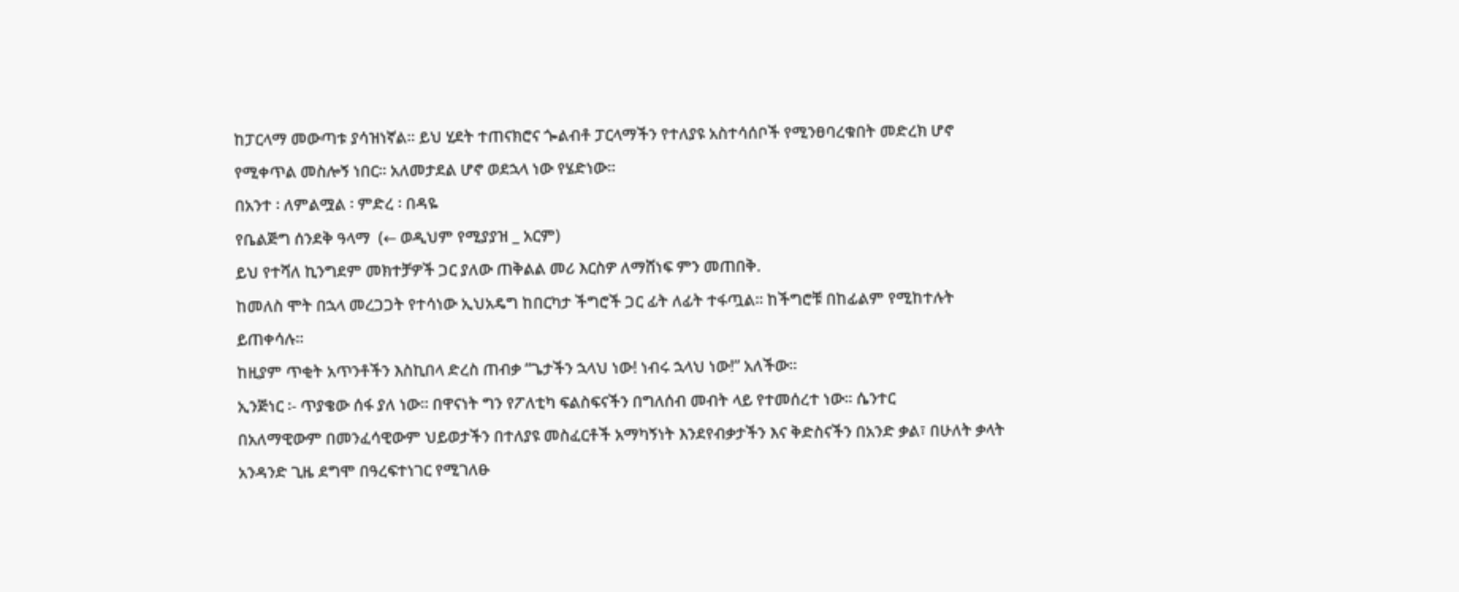ከፓርላማ መውጣቱ ያሳዝነኛል፡፡ ይህ ሂደት ተጠናክሮና ጐልብቶ ፓርላማችን የተለያዩ አስተሳሰቦች የሚንፀባረቁበት መድረክ ሆኖ የሚቀጥል መስሎኝ ነበር፡፡ አለመታደል ሆኖ ወደኋላ ነው የሄድነው፡፡
በአንተ ፡ ለምልሟል ፡ ምድረ ፡ በዳዬ
የቤልጅግ ሰንደቅ ዓላማ  (← ወዲህም የሚያያዝ _ አርም)
ይህ የተሻለ ኪንግደም መክተቻዎች ጋር ያለው ጠቅልል መሪ እርስዎ ለማሸነፍ ምን መጠበቅ.
ከመለስ ሞት በኋላ መረጋጋት የተሳነው ኢህአዴግ ከበርካታ ችግሮች ጋር ፊት ለፊት ተፋጧል፡፡ ከችግሮቹ በከፊልም የሚከተሉት ይጠቀሳሉ፡፡
ከዚያም ጥቂት አጥንቶችን እስኪበላ ድረስ ጠብቃ “ጌታችን ኋላህ ነው! ነብሩ ኋላህ ነው!” አለችው፡፡
ኢንጅነር ፡- ጥያቄው ሰፋ ያለ ነው፡፡ በዋናነት ግን የፖለቲካ ፍልስፍናችን በግለሰብ መብት ላይ የተመሰረተ ነው፡፡ ሴንተር
በአለማዊውም በመንፈሳዊውም ህይወታችን በተለያዩ መስፈርቶች አማካኝነት እንደየብቃታችን እና ቅድስናችን በአንድ ቃል፣ በሁለት ቃላት አንዳንድ ጊዜ ደግሞ በዓረፍተነገር የሚገለፁ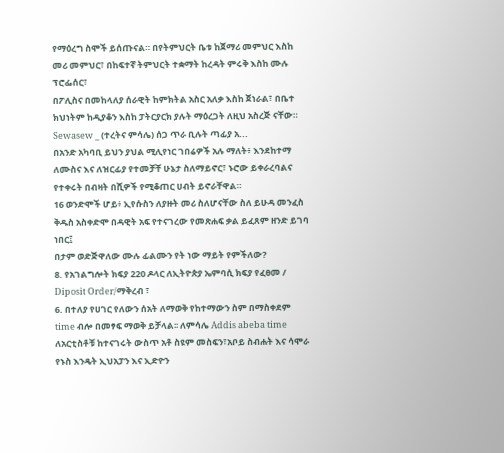የማዕረግ ስሞች ይሰጡናል። በየትምህርት ቤቱ ከጀማሪ መምህር እስከ መሪ መምህር፣ በከፍተኛ ትምህርት ተቋማት ከረዳት ምሩቅ እስከ ሙሉ ፕሮፌሰር፣
በፖሊስና በመከላለያ ሰራዊት ከምክትል አስር አለቃ እስከ ጀነራል፣ በቤተ ክህነትም ከዲያቆን እስከ ፓትርያርክ ያሉት ማዕረጋት ለዚህ አስረጅ ናቸው።
Sewasew _ (ተረትና ምሳሌ) ሰጋ ጥራ ቢሉት ጣፊያ አ...
በአንድ አካባቢ ይህን ያህል ሚሊየነር ገበሬዎች አሉ ማለት፥ እንደከተማ ለሙስና እና ለዝርፊያ የተመቻቸ ሁኔታ ስለማይኖር፣ ኑሮው ይቀራረባልና የተቀሩት በብዛት በሺዎች የሚቆጠር ሀብት ይኖራቸዋል።
16 ወንድሞች ሆይ፥ ኢየሱስን ለያዙት መሪ ስለሆናቸው ስለ ይሁዳ መንፈስ ቅዱስ አስቀድሞ በዳዊት አፍ የተናገረው የመጽሐፍ ቃል ይፈጸም ዘንድ ይገባ ነበር፤
በታም ወድጅዋለው ሙሉ ፊልሙን የት ነው ማይት የምችለው?
8. የአገልግሎት ክፍያ 220 ዶላር ለኢትዮጵያ ኤምባሲ ክፍያ የፈፀመ / Diposit Order/ማቅረብ ፣
6. በተለያ የሀገር የለውን ሰአት ለማወቅ የከተማውን ስም በማስቀደም time ብሎ በመፃፍ ማወቅ ይቻላል፡፡ ለምሳሌ Addis abeba time
ለአርቲስቶቹ ከተናገሩት ውስጥ አቶ ስዩም መስፍን፣አቦይ ስብሐት እና ሳሞራ የኑስ እንዴት ኢህአፓን እና ኢድዮን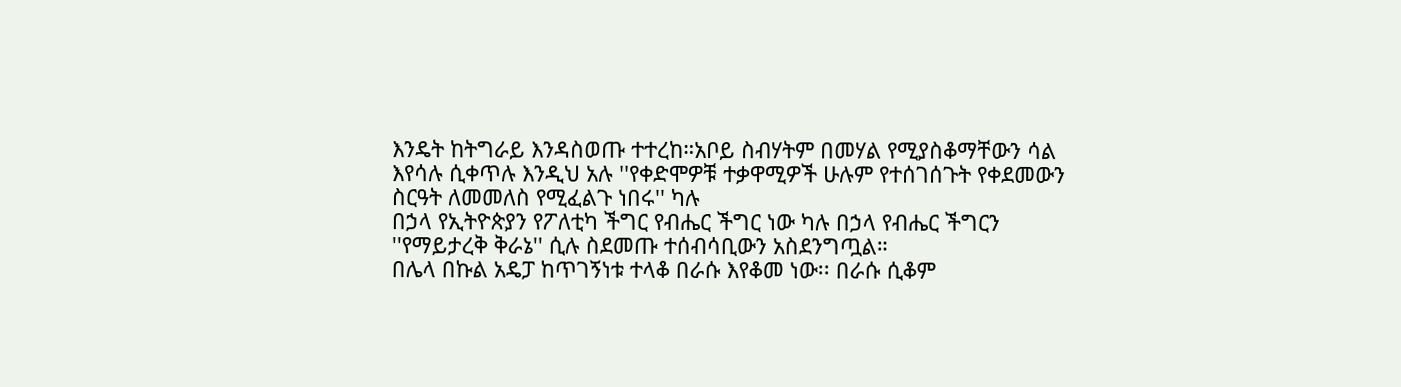እንዴት ከትግራይ እንዳስወጡ ተተረከ።አቦይ ስብሃትም በመሃል የሚያስቆማቸውን ሳል እየሳሉ ሲቀጥሉ እንዲህ አሉ ''የቀድሞዎቹ ተቃዋሚዎች ሁሉም የተሰገሰጉት የቀደመውን ስርዓት ለመመለስ የሚፈልጉ ነበሩ'' ካሉ
በኃላ የኢትዮጵያን የፖለቲካ ችግር የብሔር ችግር ነው ካሉ በኃላ የብሔር ችግርን ''የማይታረቅ ቅራኔ'' ሲሉ ስደመጡ ተሰብሳቢውን አስደንግጧል።
በሌላ በኩል አዴፓ ከጥገኝነቱ ተላቆ በራሱ እየቆመ ነው፡፡ በራሱ ሲቆም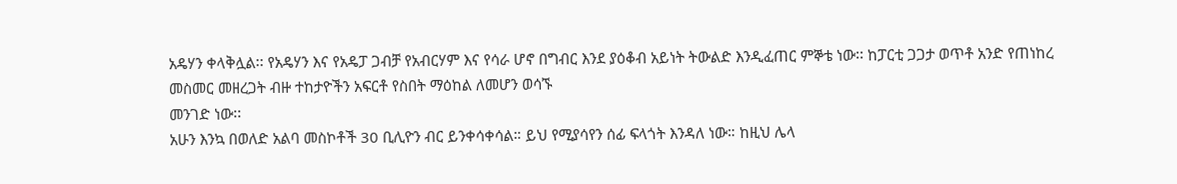አዴሃን ቀላቅሏል፡፡ የአዴሃን እና የአዴፓ ጋብቻ የአብርሃም እና የሳራ ሆኖ በግብር እንደ ያዕቆብ አይነት ትውልድ እንዲፈጠር ምኞቴ ነው፡፡ ከፓርቲ ጋጋታ ወጥቶ አንድ የጠነከረ መስመር መዘረጋት ብዙ ተከታዮችን አፍርቶ የስበት ማዕከል ለመሆን ወሳኙ
መንገድ ነው፡፡
አሁን እንኳ በወለድ አልባ መስኮቶች 30 ቢሊዮን ብር ይንቀሳቀሳል። ይህ የሚያሳየን ሰፊ ፍላጎት እንዳለ ነው። ከዚህ ሌላ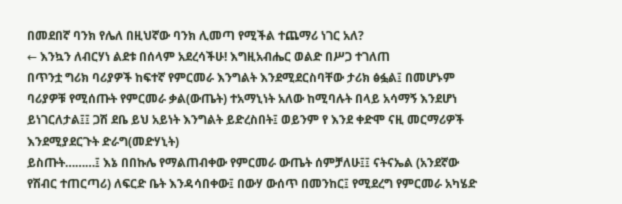በመደበኛ ባንክ የሌለ በዚህኛው ባንክ ሊመጣ የሚችል ተጨማሪ ነገር አለ?
← እንኳን ለብርሃነ ልደቱ በሰላም አደረሳችሁ! እግዚአብሔር ወልድ በሥጋ ተገለጠ
በጥንቷ ግሪክ ባሪያዎች ከፍተኛ የምርመራ እንግልት እንደሚደርስባቸው ታሪክ ፅፏል፤ በመሆኑም ባሪያዎቹ የሚሰጡት የምርመራ ቃል(ውጤት) ተአማኒነት አለው ከሚባሉት በላይ አሳማኝ እንደሆነ ይነገርለታል፤፤ ጋሽ ደቤ ይህ አይነት እንግልት ይድረስበት፤ ወይንም የ እንደ ቀድሞ ናዚ መርማሪዎች እንደሚያደርጉት ድራግ(መድሃኒት)
ይስጡት………፤ እኔ በበኩሌ የማልጠብቀው የምርመራ ውጤት ሰምቻለሁ፤፤ ናትናኤል (አንደኛው የሽብር ተጠርጣሪ) ለፍርድ ቤት እንዳሳበቀው፤ በውሃ ውሰጥ በመንከር፤ የሚደረግ የምርመራ አካሄድ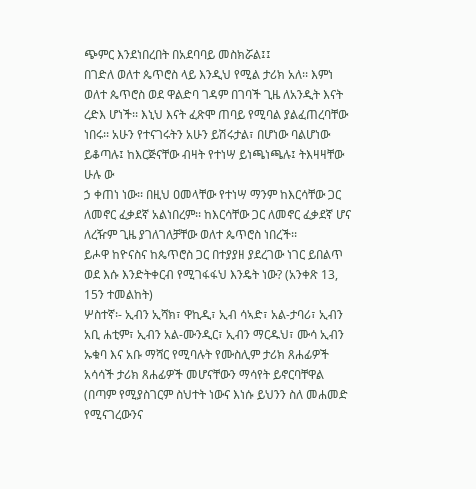ጭምር እንደነበረበት በአደባባይ መስክሯል፤፤
በገድለ ወለተ ጴጥሮስ ላይ እንዲህ የሚል ታሪክ አለ፡፡ እምነ ወለተ ጴጥሮስ ወደ ዋልድባ ገዳም በገባች ጊዜ ለአንዲት እናት ረድእ ሆነች፡፡ እኒህ እናት ፈጽሞ ጠባይ የሚባል ያልፈጠረባቸው ነበሩ፡፡ አሁን የተናገሩትን አሁን ይሽሩታል፣ በሆነው ባልሆነው ይቆጣሉ፤ ከእርጅናቸው ብዛት የተነሣ ይነጫነጫሉ፤ ትእዛዛቸው ሁሉ ው
ኃ ቀጠነ ነው፡፡ በዚህ ዐመላቸው የተነሣ ማንም ከእርሳቸው ጋር ለመኖር ፈቃደኛ አልነበረም፡፡ ከእርሳቸው ጋር ለመኖር ፈቃደኛ ሆና ለረዥም ጊዜ ያገለገለቻቸው ወለተ ጴጥሮስ ነበረች፡፡
ይሖዋ ከዮናስና ከጴጥሮስ ጋር በተያያዘ ያደረገው ነገር ይበልጥ ወደ እሱ እንድትቀርብ የሚገፋፋህ እንዴት ነው? (አንቀጽ 13, 15ን ተመልከት)
ሦስተኛ፡- ኢብን ኢሻክ፣ ዋኪዲ፣ ኢብ ሳኣድ፣ አል-ታባሪ፣ ኢብን አቢ ሐቲም፣ ኢብን አል-ሙንዲር፣ ኢብን ማርዱህ፣ ሙሳ ኢብን ኡቁባ እና አቡ ማሻር የሚባሉት የሙስሊም ታሪክ ጸሐፊዎች አሳሳች ታሪክ ጸሐፊዎች መሆናቸውን ማሳየት ይኖርባቸዋል (በጣም የሚያስገርም ስህተት ነውና እነሱ ይህንን ስለ መሐመድ የሚናገረውንና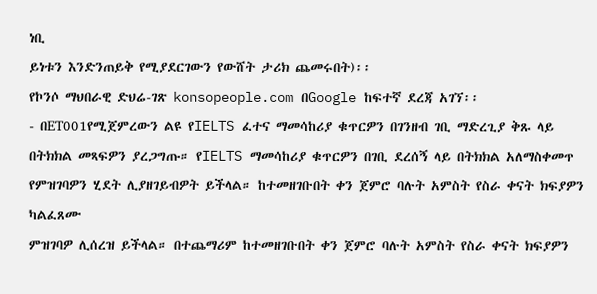ነቢ
ይነቱን እንድንጠይቅ የሚያደርገውን የውሸት ታሪክ ጨመሩበት)፡፡
የኮንሶ ማህበራዊ ድህሬ-ገጽ konsopeople.com በGoogle ከፍተኛ ደረጃ አገኘ፡፡
- በET001የሚጀምረውን ልዩ የIELTS ፈተና ማመሳከሪያ ቁጥርዎን በገንዘብ ገቢ ማድረጊያ ቅጹ ላይ በትክክል መጻፍዎን ያረጋግጡ። የIELTS ማመሳከሪያ ቁጥርዎን በገቢ ደረሰኝ ላይ በትክክል አለማስቀመጥ የምዝገባዎን ሂደት ሊያዘገይብዎት ይችላል። ከተመዘገቡበት ቀን ጀምሮ ባሉት አምስት የስራ ቀናት ክፍያዎን ካልፈጸሙ
ምዝገባዎ ሊሰረዝ ይችላል። በተጨማሪም ከተመዘገቡበት ቀን ጀምሮ ባሉት አምስት የስራ ቀናት ክፍያዎን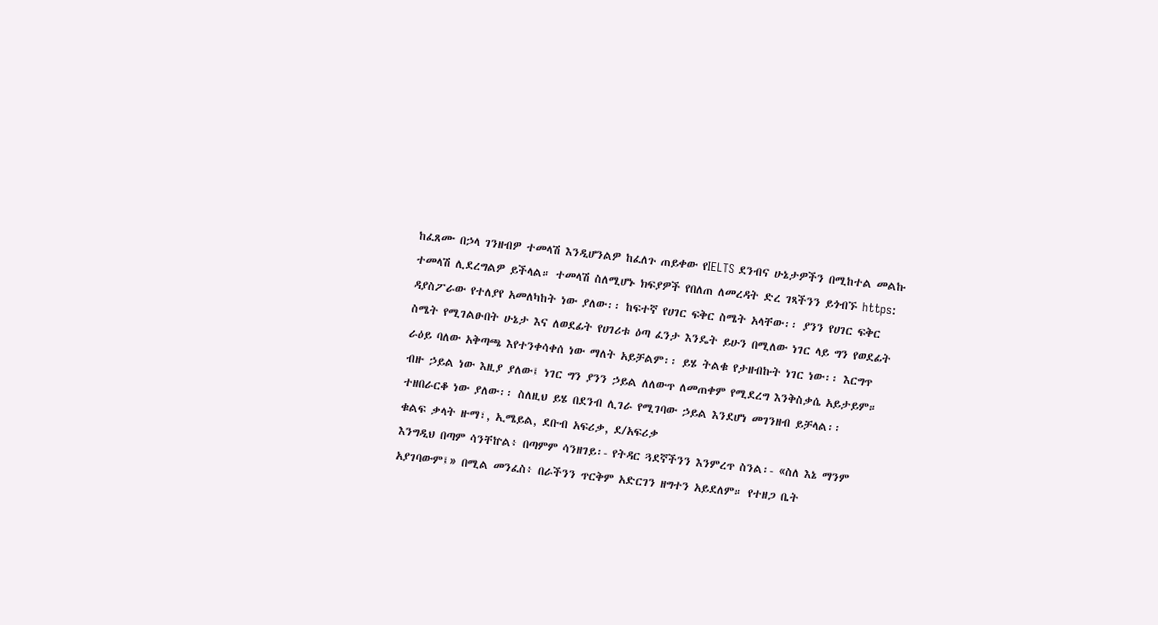ከፈጸሙ በኃላ ገንዘብዎ ተመላሽ እንዲሆንልዎ ከፈለጉ ጠይቀው የIELTS ደንብና ሁኔታዎችን በሚከተል መልኩ ተመላሽ ሊደረግልዎ ይችላል። ተመላሽ ስለሚሆኑ ክፍያዎች የበለጠ ለመረዳት ድረ ገጻችንን ይጎብኙ https:
ዳያስፖራው የተለያየ አመለካከት ነው ያለው፡፡ ከፍተኛ የሀገር ፍቅር ስሜት አላቸው፡፡ ያንን የሀገር ፍቅር ስሜት የሚገልፁበት ሁኔታ እና ለወደፊት የሀገሪቱ ዕጣ ፈንታ እንዴት ይሁን በሚለው ነገር ላይ ግን የወደፊት ራዕይ ባለው አቅጣጫ እየተንቀሳቀሰ ነው ማለት አይቻልም፡፡ ይሄ ትልቁ የታዘብኩት ነገር ነው፡፡ እርግጥ
ብዙ ኃይል ነው እዚያ ያለው፤ ነገር ግን ያንን ኃይል ለለውጥ ለመጠቀም የሚደረግ እንቅስቃሴ አይታይም። ተዘበራርቆ ነው ያለው፡፡ ስለዚህ ይሄ በደንብ ሊገራ የሚገባው ኃይል እንደሆነ መገንዘብ ይቻላል፡፡
ቁልፍ ቃላት ዙማ፣, ኢሜይል, ደቡብ አፍሪቃ, ደ/አፍሪቃ
እንግዲህ በጣም ሳንቸኵል፥ በጣምም ሳንዘገይ፡- የትዳር ጓደኛችንን እንምረጥ ስንል፡- «ስለ እኔ ማንም አያገባውም፤» በሚል መንፈስ፥ በራችንን ጥርቅም አድርገን ዘግተን አይደለም። የተዘጋ ቤት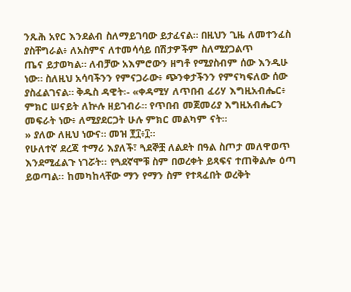ንጹሕ አየር እንደልብ ስለማይገባው ይታፈናል። በዚህን ጊዜ ለመተንፈስ ያስቸግራል፥ ለአስምና ለተመሳሳይ በሽታዎችም ስለሚያጋልጥ
ጤና ይታወካል። ለብቻው አእምሮውን ዘግቶ የሚያስብም ሰው እንዲሁ ነው። ስለዚህ አሳባችንን የምናጋራው፥ ጭንቀታችንን የምናካፍለው ሰው ያስፈልገናል። ቅዱስ ዳዊት፡- «ቀዳሚሃ ለጥበብ ፈሪሃ እግዚአብሔር፥ ምክር ሠናይት ለኵሉ ዘይገብራ። የጥበብ መጀመሪያ እግዚአብሔርን መፍራት ነው፥ ለሚያደርጋት ሁሉ ምክር መልካም ናት።
» ያለው ለዚህ ነውና። መዝ ፻፲፥፲።
የሁለተኛ ደረጃ ተማሪ እያለች፣ ጓደኞቿ ለልደት በዓል ስጦታ መለዋወጥ እንደሚፈልጉ ነገሯት፡፡ የጓደኛሞቹ ስም በወረቀት ይጻፍና ተጠቅልሎ ዕጣ ይወጣል፡፡ ከመካከላቸው ማን የማን ስም የተጻፈበት ወረቅት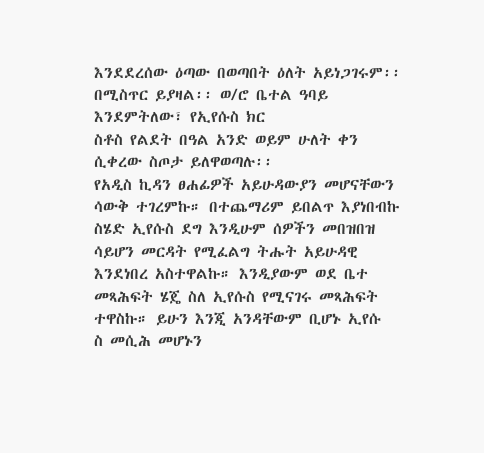እንደደረሰው ዕጣው በወጣበት ዕለት አይነጋገሩም፡፡ በሚስጥር ይያዛል፡፡ ወ/ሮ ቤተል ዓባይ እንደምትለው፣ የኢየሱስ ክር
ስቶስ የልደት በዓል አንድ ወይም ሁለት ቀን ሲቀረው ስጦታ ይለዋወጣሉ፡፡
የአዲስ ኪዳን ፀሐፊዎች አይሁዳውያን መሆናቸውን ሳውቅ ተገረምኩ። በተጨማሪም ይበልጥ እያነበብኩ ስሄድ ኢየሱስ ደግ እንዲሁም ሰዎችን መበዝበዝ ሳይሆን መርዳት የሚፈልግ ትሑት አይሁዳዊ እንደነበረ አስተዋልኩ። እንዲያውም ወደ ቤተ መጻሕፍት ሄጄ ስለ ኢየሱስ የሚናገሩ መጻሕፍት ተዋስኩ። ይሁን እንጂ አንዳቸውም ቢሆኑ ኢየሱ
ስ መሲሕ መሆኑን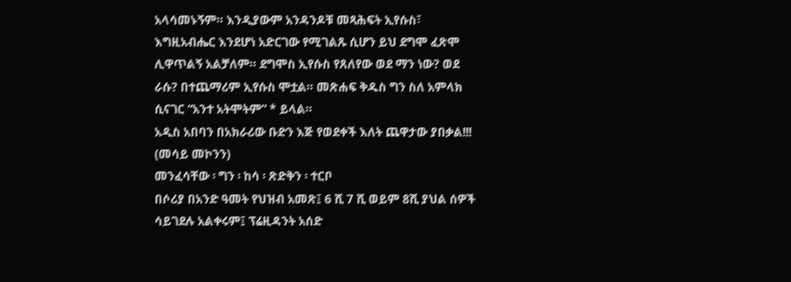አላሳመኑኝም። እንዲያውም አንዳንዶቹ መጻሕፍት ኢየሱስ፣ እግዚአብሔር እንደሆነ አድርገው የሚገልጹ ሲሆን ይህ ደግሞ ፈጽሞ ሊዋጥልኝ አልቻለም። ደግሞስ ኢየሱስ የጸለየው ወደ ማን ነው? ወደ ራሱ? በተጨማሪም ኢየሱስ ሞቷል። መጽሐፍ ቅዱስ ግን ስለ አምላክ ሲናገር “አንተ አትሞትም” * ይላል።
አዲስ አበባን በአክራሪው ቡድን እጅ የወደቀች እለት ጨዋታው ያበቃል!!! (መሳይ መኮንን)
መንፈሳቸው ፡ ግን ፡ ከሳ ፡ ጽድቅን ፡ ተርቦ
በሶሪያ በአንድ ዓመት የህዝብ አመጽ፤ 6 ሺ 7 ሺ ወይም 8ሺ ያህል ሰዎች ሳይገደሉ አልቀሩም፤ ፕሬዚዳንት አሰድ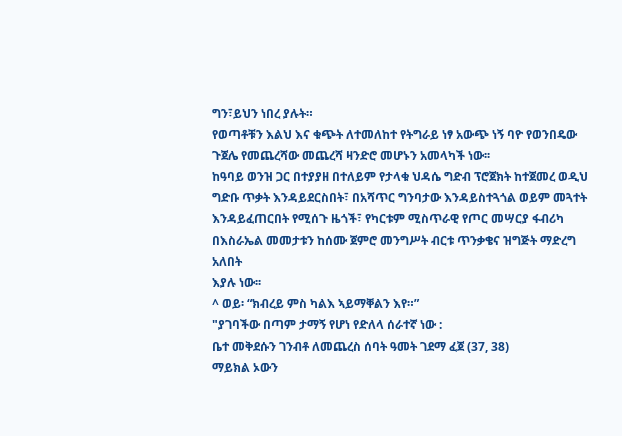ግን፣ይህን ነበረ ያሉት።
የወጣቶቹን እልህ እና ቁጭት ለተመለከተ የትግራይ ነፃ አውጭ ነኝ ባዮ የወንበዴው ጉጀሌ የመጨረሻው መጨረሻ ዛንድሮ መሆኑን አመላካች ነው፡፡
ከዓባይ ወንዝ ጋር በተያያዘ በተለይም የታላቁ ህዳሴ ግድብ ፕሮጀክት ከተጀመረ ወዲህ ግድቡ ጥቃት እንዳይደርስበት፣ በአሻጥር ግንባታው እንዳይስተጓጎል ወይም መጓተት እንዳይፈጠርበት የሚሰጉ ዜጎች፣ የካርቱም ሚስጥራዊ የጦር መሣርያ ፋብሪካ በእስራኤል መመታቱን ከሰሙ ጀምሮ መንግሥት ብርቱ ጥንቃቄና ዝግጅት ማድረግ አለበት
እያሉ ነው፡፡
^ ወይ፡ “ክብረይ ምስ ካልእ ኣይማቐልን እየ።”
"ያገባችው በጣም ታማኝ የሆነ የድለላ ሰራተኛ ነው :
ቤተ መቅደሱን ገንብቶ ለመጨረስ ሰባት ዓመት ገደማ ፈጀ (37, 38)
ማይክል ኦውን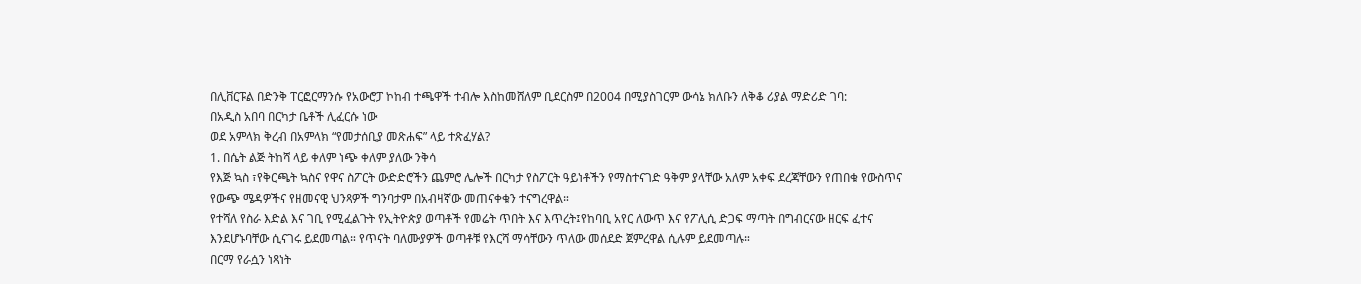በሊቨርፑል በድንቅ ፐርፎርማንሱ የአውሮፓ ኮከብ ተጫዋች ተብሎ እስከመሸለም ቢደርስም በ2004 በሚያስገርም ውሳኔ ክለቡን ለቅቆ ሪያል ማድሪድ ገባ:
በአዲስ አበባ በርካታ ቤቶች ሊፈርሱ ነው
ወደ አምላክ ቅረብ በአምላክ “የመታሰቢያ መጽሐፍ” ላይ ተጽፈሃል?
1. በሴት ልጅ ትከሻ ላይ ቀለም ነጭ ቀለም ያለው ንቅሳ
የእጅ ኳስ ፣የቅርጫት ኳስና የዋና ስፖርት ውድድሮችን ጨምሮ ሌሎች በርካታ የስፖርት ዓይነቶችን የማስተናገድ ዓቅም ያላቸው አለም አቀፍ ደረጃቸውን የጠበቁ የውስጥና የውጭ ሜዳዎችና የዘመናዊ ህንጻዎች ግንባታም በአብዛኛው መጠናቀቁን ተናግረዋል።
የተሻለ የስራ እድል እና ገቢ የሚፈልጉት የኢትዮጵያ ወጣቶች የመሬት ጥበት እና እጥረት፤የከባቢ አየር ለውጥ እና የፖሊሲ ድጋፍ ማጣት በግብርናው ዘርፍ ፈተና እንደሆኑባቸው ሲናገሩ ይደመጣል። የጥናት ባለሙያዎች ወጣቶቹ የእርሻ ማሳቸውን ጥለው መሰደድ ጀምረዋል ሲሉም ይደመጣሉ።
በርማ የራሷን ነጻነት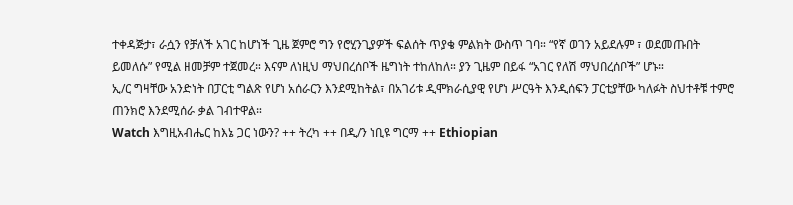ተቀዳጅታ፣ ራሷን የቻለች አገር ከሆነች ጊዜ ጀምሮ ግን የሮሂንጊያዎች ፍልሰት ጥያቄ ምልክት ውስጥ ገባ። “የኛ ወገን አይደሉም ፣ ወደመጡበት ይመለሱ” የሚል ዘመቻም ተጀመረ። እናም ለነዚህ ማህበረሰቦች ዜግነት ተከለከለ። ያን ጊዜም በይፋ “አገር የለሽ ማህበረሰቦች” ሆኑ።
ኢ/ር ግዛቸው አንድነት በፓርቲ ግልጽ የሆነ አሰራርን እንደሚከትል፣ በአገሪቱ ዲሞክራሲያዊ የሆነ ሥርዓት እንዲሰፍን ፓርቲያቸው ካለፉት ስህተቶቹ ተምሮ ጠንክሮ እንደሚሰራ ቃል ገብተዋል።
Watch እግዚአብሔር ከእኔ ጋር ነውን? ++ ትረካ ++ በዲ/ን ነቢዩ ግርማ ++ Ethiopian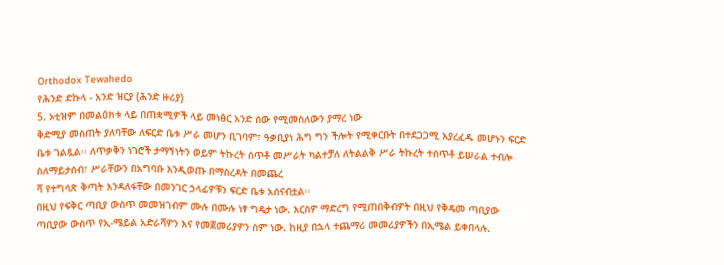Orthodox Tewahedo
የሕንድ ድኩላ - አንድ ዝርያ (ሕንድ ዙሪያ)
5. ኦቲዝም በመልዕክቱ ላይ በጠቋሚዎች ላይ መነፅር አንድ ሰው የሚመስለውን ያማረ ነው
ቅድሚያ መስጠት ያለባቸው ለፍርድ ቤቱ ሥራ መሆን ቢገባም፣ ዓቃቢያነ ሕግ ግን ችሎት የሚቀርቡት በተደጋጋሚ እያረፈዱ መሆኑን ፍርድ ቤቱ ገልጿል፡፡ ለጥቃቅን ነገሮች ታማኝነትን ወይም ትኩረት ሰጥቶ መሥራት ካልተቻለ ለትልልቅ ሥራ ትኩረት ተሰጥቶ ይሠራል ተብሎ ስለማይታሰብ፣ ሥራቸውን በአግባቡ እንዲወጡ በማስረዳት በመጨረ
ሻ የተግሳጽ ቅጣት እንዳለፋቸው በመንገር ኃላፊዎቹን ፍርድ ቤቱ አሰናብቷል፡፡
በዚህ የፍቅር ጣቢያ ውስጥ መመዝገብም ሙሉ በሙሉ ነፃ ግዴታ ነው. እርስዎ ማድረግ የሚጠበቅብዎት በዚህ የቅዴመ ጣቢያው ጣቢያው ውስጥ የኢ-ሜይል አድራሻዎን እና የመጀመሪያዎን ስም ነው. ከዚያ በኋላ ተጨማሪ መመሪያዎችን በኢሜል ይቀበላሉ.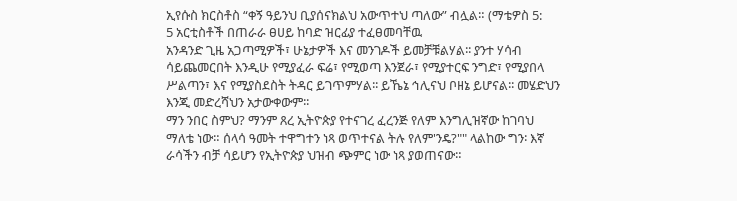ኢየሱስ ክርስቶስ “ቀኝ ዓይንህ ቢያሰናክልህ አውጥተህ ጣለው” ብሏል። (ማቴዎስ 5:
5 አርቲስቶች በጠራራ ፀሀይ ከባድ ዝርፊያ ተፈፀመባቸዉ
አንዳንድ ጊዜ አጋጣሚዎች፣ ሁኔታዎች እና መንገዶች ይመቻቹልሃል፡፡ ያንተ ሃሳብ ሳይጨመርበት እንዲሁ የሚያፈራ ፍሬ፣ የሚወጣ እንጀራ፣ የሚያተርፍ ንግድ፣ የሚያበላ ሥልጣን፣ እና የሚያስደስት ትዳር ይገጥምሃል፡፡ ይኼኔ ኅሊናህ ቦዘኔ ይሆናል፡፡ መሄድህን እንጂ መድረሻህን አታውቀውም፡፡
ማን ንበር ስምህ? ማንም ጸረ ኢትዮጵያ የተናገረ ፈረንጅ የለም እንግሊዝኛው ከገባህ ማለቴ ነው። ሰላሳ ዓመት ተዋግተን ነጻ ወጥተናል ትሉ የለም'ንዴ?"" ላልከው ግን፡ እኛ ራሳችን ብቻ ሳይሆን የኢትዮጵያ ህዝብ ጭምር ነው ነጻ ያወጠናው።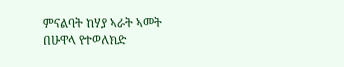ምናልባት ከሃያ ኣራት ኣመት በሁዋላ የተወለክድ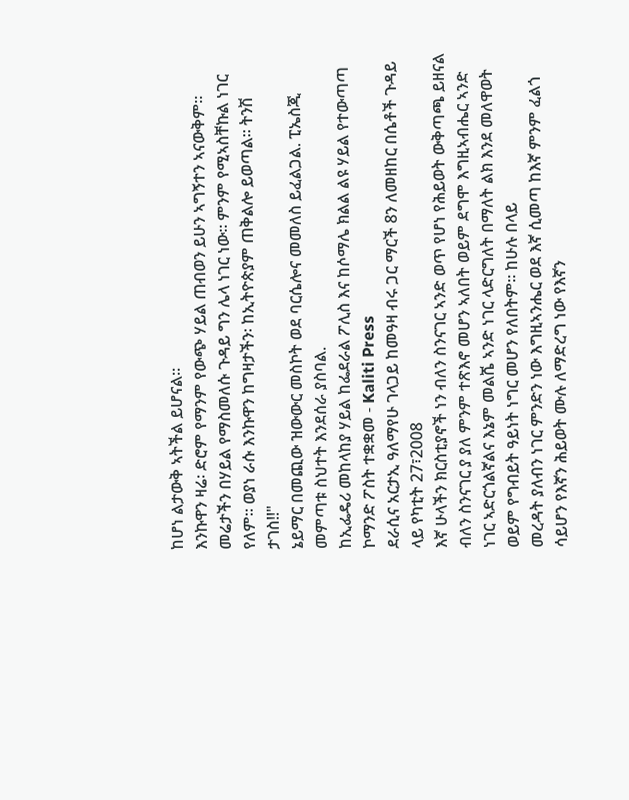ከሆነ ልታውቅ ኣትችል ይሆናል።
እንኩዋን ዛሬ፡ ድሮም የማንም የውጭ ሃይል ጠብወን ይሁን ኣግኝተን ኣናውቅም። መሬታችን በሃይል የማስመለሱ ጉዳይ ግን ሌላ ነገር ነው። ምንም የሚኣስቸኩል ነገር የለም። ወያነ ራሱ እንኩዋን ከግዛታችን፡ ከኢትዮጵያም ጠቅልሎ ይወጣል። ትንሽ ታገስ!!"
ኔይማር በመጪው ዝውውር መስኮት ወደ ባርሴሎና መመለስ ይፈልጋል. ፒኤስጂ መምጣቱ ስህተት እንደሰራ ያስባል.
ከኢፌዴሪ መከላከያ ሃይል ከፌደራል ፖሊስ እና ከሶማሌ ክልል ልዩ ሃይል የተውጣጣ ኮማንድ ፖስት ተቋቋመ - Kaliti Press
ደራሲና አርታኢ ዓለማየሁ ገላጋይ ከመዓዛ ብሩ ጋር ማርች 8ን ለመዘከር በሴቶች ጉዳይ ላይ የካቲት 27፣2008
እኛ ሁላችን ክርስቲያኖች ነን ብለን ስንናገር ኣንድ ወጥ የሆነ የሕይወት ውቅጣጫ ይዘናል ብለን ስንናገር ያ ያለ ምንም ተጽእኖ መሆን ኣለበት ወይም ደግሞ እግዚኣብሔር ኣንድ ነገር ኣድርጎልኛልና እኔም መልሼ ኣንድ ነገር ላድርግለት በማለት ልክ እንደ መለዋወት ወይም የግብይት ዓይነት ነግር መሆን የለበትም። ከሁሉ በላይ
መረዳት ያለብን ነገር ምንድን ነው እግዚኣንሔር ወደ እኛ ሲመጣ ከእኛ ምንም ፈልጎ ሳይሆን የእኛን ሕይወት ሙሉ ለማድረግ ነው የእኛን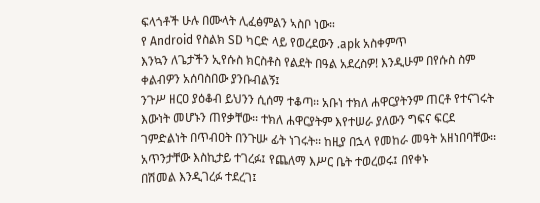ፍላጎቶች ሁሉ በሙላት ሊፈፅምልን ኣስቦ ነው።
የ Android የስልክ SD ካርድ ላይ የወረደውን .apk አስቀምጥ
እንኳን ለጌታችን ኢየሱስ ክርስቶስ የልደት በዓል አደረስዎ! እንዲሁም በየሱስ ስም ቀልብዎን አሰባስበው ያንቡብልኝ፤
ንጉሥ ዘርዐ ያዕቆብ ይህንን ሲሰማ ተቆጣ፡፡ አቡነ ተክለ ሐዋርያትንም ጠርቶ የተናገሩት እውነት መሆኑን ጠየቃቸው፡፡ ተክለ ሐዋርያትም እየተሠራ ያለውን ግፍና ፍርደ ገምድልነት በጥብዐት በንጉሡ ፊት ነገሩት፡፡ ከዚያ በኋላ የመከራ መዓት አዘነበባቸው፡፡ አጥንታቸው እስኪታይ ተገረፉ፤ የጨለማ እሥር ቤት ተወረወሩ፤ በየቀኑ
በሽመል እንዲገረፉ ተደረገ፤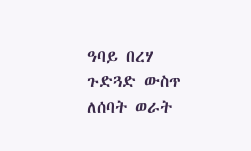ዓባይ በረሃ ጉድጓድ ውስጥ ለሰባት ወራት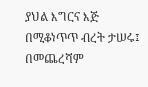ያህል እግርና እጅ በሚቆነጥጥ ብረት ታሠሩ፤ በመጨረሻም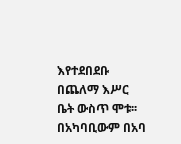እየተደበደቡ በጨለማ እሥር ቤት ውስጥ ሞቱ፡፡ በአካባቢውም በአባ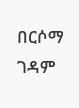በርሶማ ገዳም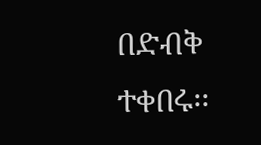በድብቅ ተቀበሩ፡፡